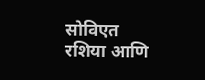सोविएत रशिया आणि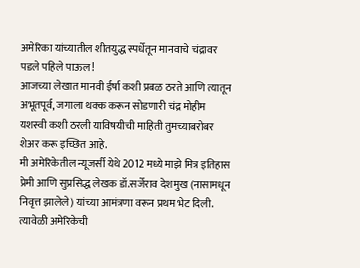अमेरिका यांच्यातील शीतयुद्ध स्पर्धेतून मानवाचे चंद्रावर पडले पहिले पाऊल!
आजच्या लेखात मानवी ईर्षा कशी प्रबळ ठरते आणि त्यातून अभूतपूर्व, जगाला थक्क करून सोडणारी चंद्र मोहीम यशस्वी कशी ठरली याविषयीची माहिती तुमच्याबरोबर शेअर करू इच्छित आहे.
मी अमेरिकेतील न्यूजर्सी येथे 2012 मध्ये माझे मित्र इतिहास प्रेमी आणि सुप्रसिद्ध लेखक डॉ.सर्जेराव देशमुख (नासामधून निवृत्त झालेले) यांच्या आमंत्रणा वरून प्रथम भेट दिली. त्यावेळी अमेरिकेची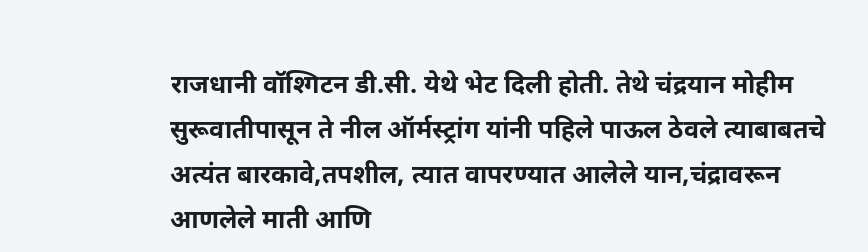राजधानी वॉश्गिटन डी.सी. येथे भेट दिली होती. तेथे चंद्रयान मोहीम सुरूवातीपासून ते नील ऑर्मस्ट्रांग यांनी पहिले पाऊल ठेवले त्याबाबतचे अत्यंत बारकावे,तपशील, त्यात वापरण्यात आलेले यान,चंद्रावरून आणलेले माती आणि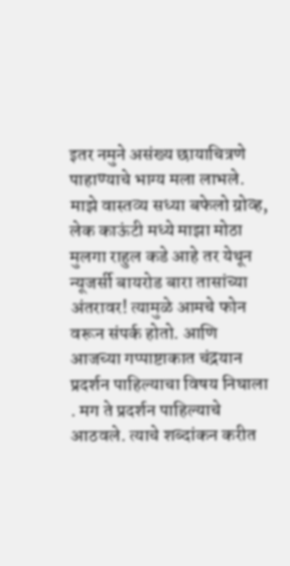इतर नमुने असंख्य छायाचित्रणे पाहाण्याचे भाग्य मला लाभले. माझे वास्तव्य सध्या बफेलो ग्रोव्ह, लेक काऊंटी मध्ये माझा मोठा मुलगा राहुल कडे आहे तर येथून न्यूजर्सी बायरोड बारा तासांच्या अंतरावर! त्यामुळे आमचे फोन वरून संपर्क होतो. आणि आजच्या गप्पाष्टाकात चंद्रयान प्रदर्शन पाहिल्याचा विषय निघाला . मग ते प्रदर्शन पाहिल्याचे आठवले. त्याचे शब्दांकन करीत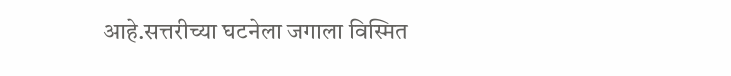आहे.सत्तरीच्या घटनेला जगाला विस्मित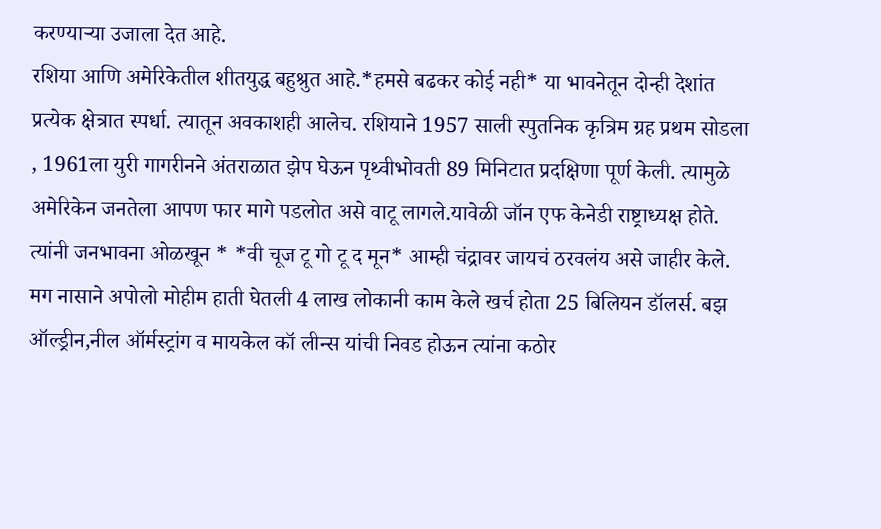करण्याऱ्या उजाला देत आहे.
रशिया आणि अमेरिकेतील शीतयुद्ध बहुश्रुत आहे.*हमसे बढकर कोई नही* या भावनेतून दोन्ही देशांत प्रत्येक क्षेत्रात स्पर्धा. त्यातून अवकाशही आलेच. रशियाने 1957 साली स्पुतनिक कृत्रिम ग्रह प्रथम सोडला , 1961ला युरी गागरीनने अंतराळात झेप घेऊन पृथ्वीभोवती 89 मिनिटात प्रदक्षिणा पूर्ण केली. त्यामुळे अमेरिकेन जनतेला आपण फार मागे पडलोत असे वाटू लागले.यावेळी जॉन एफ केनेडी राष्ट्राध्यक्ष होते. त्यांनी जनभावना ओळखून * *वी चूज टू गो टू द मून* आम्ही चंद्रावर जायचं ठरवलंय असे जाहीर केले.
मग नासाने अपोलो मोहीम हाती घेतली 4 लाख लोकानी काम केले खर्च होता 25 बिलियन डॉलर्स. बझ ऑल्ड्रीन,नील ऑर्मस्ट्रांग व मायकेल कॉ लीन्स यांची निवड होऊन त्यांना कठोर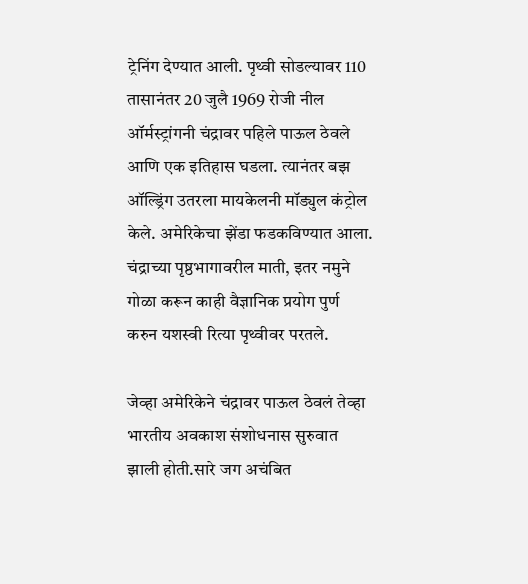ट्रेनिंग देण्यात आली. पृथ्वी सोडल्यावर 110 तासानंतर 20 जुलै 1969 रोजी नील ऑर्मस्ट्रांगनी चंद्रावर पहिले पाऊल ठेवले आणि एक इतिहास घडला. त्यानंतर बझ ऑल्ड्रिंग उतरला मायकेलनी मॉड्युल कंट्रोल केले. अमेरिकेचा झेंडा फडकविण्यात आला. चंद्राच्या पृष्ठभागावरील माती, इतर नमुने गोळा करून काही वैज्ञानिक प्रयोग पुर्ण करुन यशस्वी रित्या पृथ्वीवर परतले.

जेव्हा अमेरिकेने चंद्रावर पाऊल ठेवलं तेव्हा भारतीय अवकाश संशोधनास सुरुवात झाली होती.सारे जग अचंबित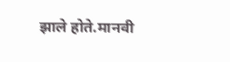झाले होते.मानवी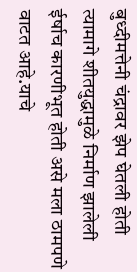बुध्दीमत्तेनी चंद्रावर झेप घेतली होती त्यामागे शीतयुद्धामुळे निर्माण झालेली ईर्षाच कारणीभूत होती असे मला ठामपणे वाटत आहे.याचे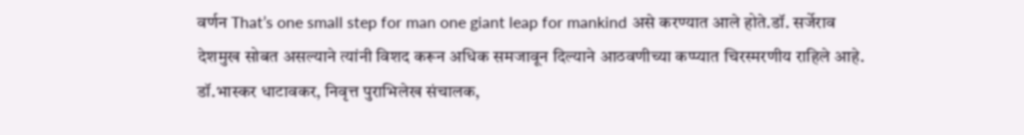वर्णन That’s one small step for man one giant leap for mankind असे करण्यात आले होते.डॉ. सर्जेराव देशमुख सोबत असल्याने त्यांनी विशद करून अधिक समजावून दिल्याने आठवणीच्या कप्प्यात चिरस्मरणीय राहिले आहे.
डॉ.भास्कर धाटावकर, निवृत्त पुराभिलेख संचालक,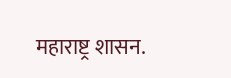महाराष्ट्र शासन.